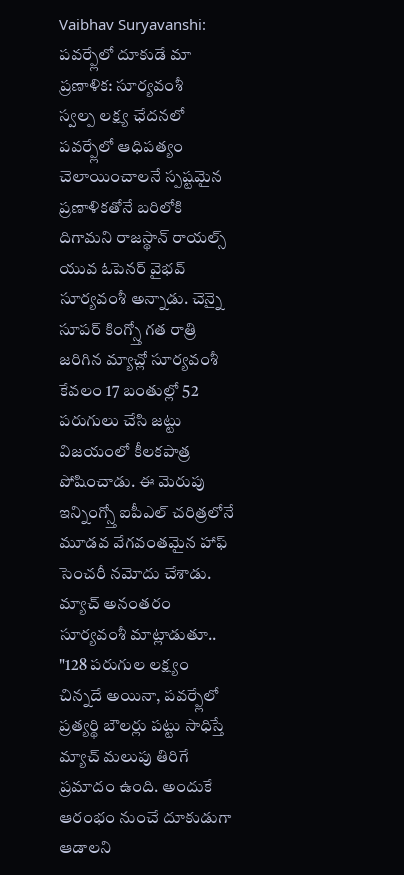Vaibhav Suryavanshi: పవర్ప్లేలో దూకుడే మా ప్రణాళిక: సూర్యవంశీ
స్వల్ప లక్ష్య ఛేదనలో పవర్ప్లేలో ఆధిపత్యం చెలాయించాలనే స్పష్టమైన ప్రణాళికతోనే బరిలోకి దిగామని రాజస్థాన్ రాయల్స్ యువ ఓపెనర్ వైభవ్ సూర్యవంశీ అన్నాడు. చెన్నై సూపర్ కింగ్స్తో గత రాత్రి జరిగిన మ్యాచ్లో సూర్యవంశీ కేవలం 17 బంతుల్లో 52 పరుగులు చేసి జట్టు విజయంలో కీలకపాత్ర పోషించాడు. ఈ మెరుపు ఇన్నింగ్స్తో ఐపీఎల్ చరిత్రలోనే మూడవ వేగవంతమైన హాఫ్ సెంచరీ నమోదు చేశాడు.
మ్యాచ్ అనంతరం సూర్యవంశీ మాట్లాడుతూ.. "128 పరుగుల లక్ష్యం చిన్నదే అయినా, పవర్ప్లేలో ప్రత్యర్థి బౌలర్లు పట్టు సాధిస్తే మ్యాచ్ మలుపు తిరిగే ప్రమాదం ఉంది. అందుకే ఆరంభం నుంచే దూకుడుగా ఆడాలని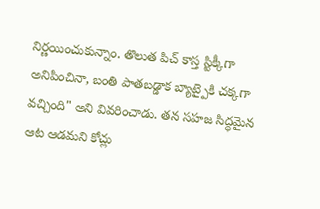నిర్ణయించుకున్నాం. తొలుత పిచ్ కాస్త స్టిక్కీగా అనిపించినా, బంతి పాతబడ్డాక బ్యాట్పైకి చక్కగా వచ్చింది" అని వివరించాడు. తన సహజ సిద్ధమైన ఆట ఆడమని కోచ్లు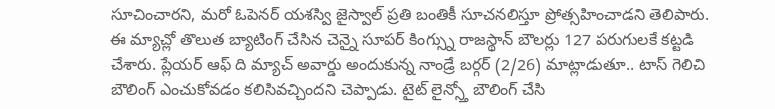సూచించారని, మరో ఓపెనర్ యశస్వి జైస్వాల్ ప్రతి బంతికీ సూచనలిస్తూ ప్రోత్సహించాడని తెలిపారు.
ఈ మ్యాచ్లో తొలుత బ్యాటింగ్ చేసిన చెన్నై సూపర్ కింగ్స్ను రాజస్థాన్ బౌలర్లు 127 పరుగులకే కట్టడి చేశారు. ప్లేయర్ ఆఫ్ ది మ్యాచ్ అవార్డు అందుకున్న నాండ్రే బర్గర్ (2/26) మాట్లాడుతూ.. టాస్ గెలిచి బౌలింగ్ ఎంచుకోవడం కలిసివచ్చిందని చెప్పాడు. టైట్ లైన్స్తో బౌలింగ్ చేసి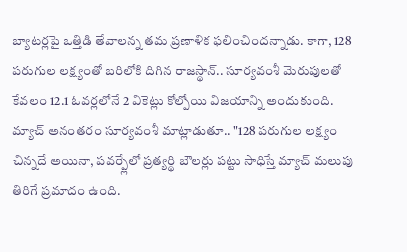బ్యాటర్లపై ఒత్తిడి తేవాలన్న తమ ప్రణాళిక ఫలించిందన్నాడు. కాగా, 128 పరుగుల లక్ష్యంతో బరిలోకి దిగిన రాజస్థాన్.. సూర్యవంశీ మెరుపులతో కేవలం 12.1 ఓవర్లలోనే 2 వికెట్లు కోల్పోయి విజయాన్ని అందుకుంది.
మ్యాచ్ అనంతరం సూర్యవంశీ మాట్లాడుతూ.. "128 పరుగుల లక్ష్యం చిన్నదే అయినా, పవర్ప్లేలో ప్రత్యర్థి బౌలర్లు పట్టు సాధిస్తే మ్యాచ్ మలుపు తిరిగే ప్రమాదం ఉంది.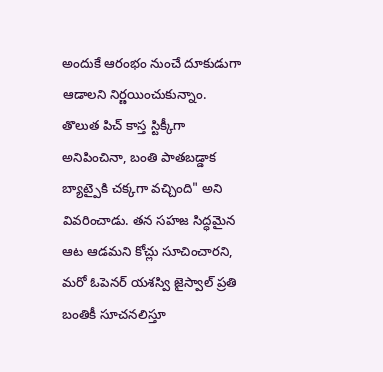అందుకే ఆరంభం నుంచే దూకుడుగా ఆడాలని నిర్ణయించుకున్నాం. తొలుత పిచ్ కాస్త స్టిక్కీగా అనిపించినా, బంతి పాతబడ్డాక బ్యాట్పైకి చక్కగా వచ్చింది" అని వివరించాడు. తన సహజ సిద్ధమైన ఆట ఆడమని కోచ్లు సూచించారని, మరో ఓపెనర్ యశస్వి జైస్వాల్ ప్రతి బంతికీ సూచనలిస్తూ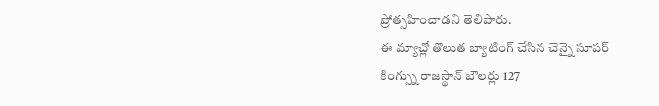ప్రోత్సహించాడని తెలిపారు.
ఈ మ్యాచ్లో తొలుత బ్యాటింగ్ చేసిన చెన్నై సూపర్ కింగ్స్ను రాజస్థాన్ బౌలర్లు 127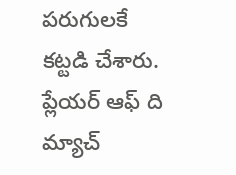పరుగులకే కట్టడి చేశారు. ప్లేయర్ ఆఫ్ ది మ్యాచ్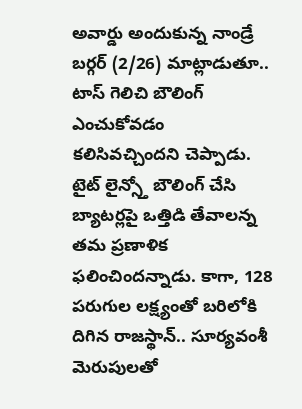అవార్డు అందుకున్న నాండ్రే బర్గర్ (2/26) మాట్లాడుతూ.. టాస్ గెలిచి బౌలింగ్ ఎంచుకోవడం కలిసివచ్చిందని చెప్పాడు. టైట్ లైన్స్తో బౌలింగ్ చేసి బ్యాటర్లపై ఒత్తిడి తేవాలన్న తమ ప్రణాళిక ఫలించిందన్నాడు. కాగా, 128 పరుగుల లక్ష్యంతో బరిలోకి దిగిన రాజస్థాన్.. సూర్యవంశీ మెరుపులతో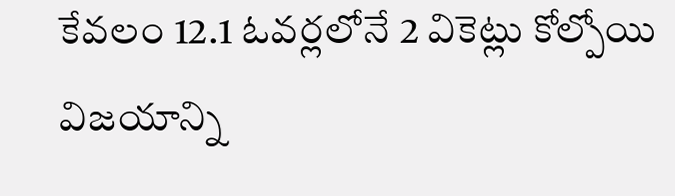కేవలం 12.1 ఓవర్లలోనే 2 వికెట్లు కోల్పోయి విజయాన్ని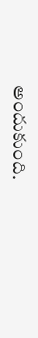అందుకుంది.